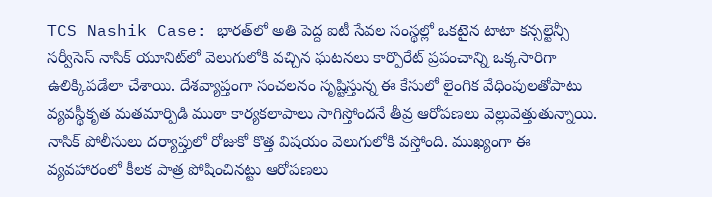TCS Nashik Case: భారత్‌లో అతి పెద్ద ఐటీ సేవల సంస్థల్లో ఒకటైన టాటా కన్సల్టెన్సీ సర్వీసెస్‌ నాసిక్ యూనిట్‌లో వెలుగులోకి వచ్చిన ఘటనలు కార్పొరేట్‌ ప్రపంచాన్ని ఒక్కసారిగా ఉలిక్కిపడేలా చేశాయి. దేశవ్యాప్తంగా సంచలనం సృష్టిస్తున్న ఈ కేసులో లైంగిక వేధింపులతోపాటు వ్యవస్థీకృత మతమార్పిడి ముఠా కార్యకలాపాలు సాగిస్తోందనే తీవ్ర ఆరోపణలు వెల్లువెత్తుతున్నాయి. నాసిక్ పోలీసులు దర్యాప్తులో రోజుకో కొత్త విషయం వెలుగులోకి వస్తోంది. ముఖ్యంగా ఈ వ్యవహారంలో కీలక పాత్ర పోషించినట్టు ఆరోపణలు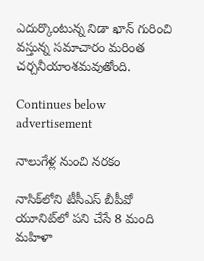ఎదుర్కొంటున్న నిడా ఖాన్ గురించి వస్తున్న సమాచారం మరింత చర్చనీయాంశమవుతోంది.

Continues below advertisement

నాలుగేళ్ల నుంచి నరకం

నాసిక్‌లోని టీసీఎస్‌ బీపీవో యూనిట్‌లో పని చేసే 8 మంది మహిళా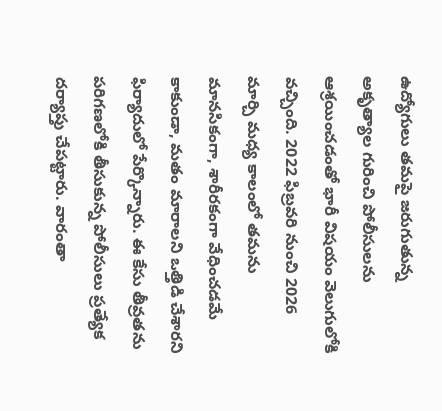ఉద్యోగులు తమపై జరుగుతున్న అకృత్యాల గురించి పోలీసులను ఆశ్రయించడంతో భారీ విషయం వెలుగులోకి వచ్చింది. 2022 ఫిబ్రవరి నుంచి 2026 మార్చి మధ్య కాలంలో తమను మానసికంగా, శారీరకంగా వేధించడమే కాకుండా, మతం మారాలని ఒత్తిడి చేశారని ఫిర్యాదులో పేర్కొన్నారు. ఈ కేసు తీవ్రతను పరిగణలోకి తీసుకున్న పోలీసులు ప్రత్యేక దర్యాప్తు చేపట్టారు. వారంతా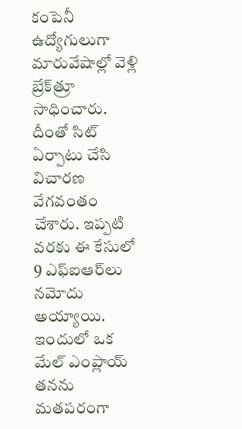కంపెనీ ఉద్యోగులుగా మారువేషాల్లో వెళ్లి బ్రేక్‌త్రూ సాధించారు. దీంతో సిట్ ఏర్పాటు చేసి విచారణ వేగవంతం చేశారు. ఇప్పటి వరకు ఈ కేసులో 9 ఎఫ్‌ఐఆర్‌లు నమోదు అయ్యాయి. ఇందులో ఒక మేల్ ఎంప్లాయ్‌ తనను మతపరంగా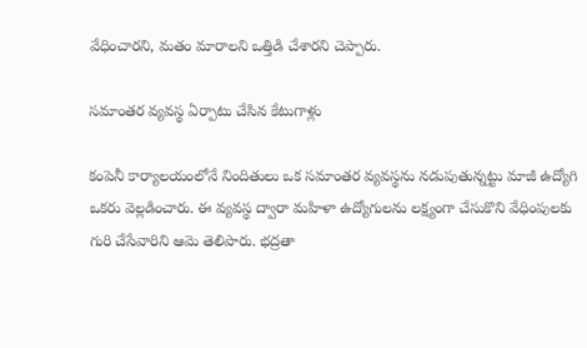వేధించారని, మతం మారాలని ఒత్తిడి చేశారని చెప్పారు.

సమాంతర వ్యవస్థ ఏర్పాటు చేసిన కేటుగాళ్లు

కంపెనీ కార్యాలయంలోనే నిందితులు ఒక సమాంతర వ్యవస్థను నడుపుతున్నట్టు మాజీ ఉద్యోగి ఒకరు వెల్లడించారు. ఈ వ్యవస్థ ద్వారా మహిళా ఉద్యోగులను లక్ష్యంగా చేసుకొని వేధింపులకు గురి చేసేవారిని ఆమె తెలిపారు. భద్రతా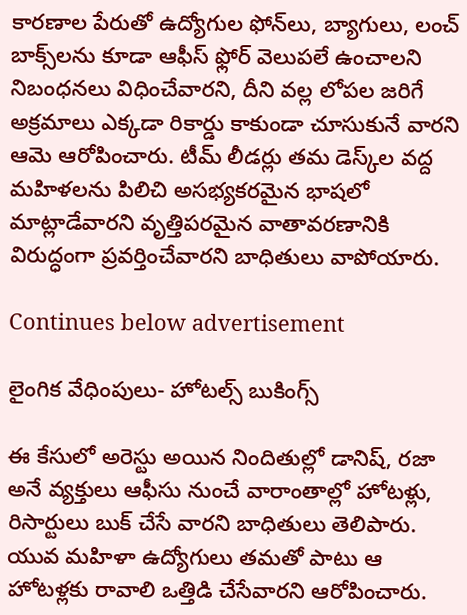కారణాల పేరుతో ఉద్యోగుల ఫోన్‌లు, బ్యాగులు, లంచ్‌ బాక్స్‌లను కూడా ఆఫీస్‌ ఫ్లోర్‌ వెలుపలే ఉంచాలని నిబంధనలు విధించేవారని, దీని వల్ల లోపల జరిగే అక్రమాలు ఎక్కడా రికార్డు కాకుండా చూసుకునే వారని ఆమె ఆరోపించారు. టీమ్‌ లీడర్లు తమ డెస్క్‌ల వద్ద మహిళలను పిలిచి అసభ్యకరమైన భాషలో మాట్లాడేవారని వృత్తిపరమైన వాతావరణానికి విరుద్ధంగా ప్రవర్తించేవారని బాధితులు వాపోయారు.

Continues below advertisement

లైంగిక వేధింపులు- హోటల్స్ బుకింగ్స్

ఈ కేసులో అరెస్టు అయిన నిందితుల్లో డానిష్, రజా అనే వ్యక్తులు ఆఫీసు నుంచే వారాంతాల్లో హోటళ్లు, రిసార్టులు బుక్ చేసే వారని బాధితులు తెలిపారు. యువ మహిళా ఉద్యోగులు తమతో పాటు ఆ హోటళ్లకు రావాలి ఒత్తిడి చేసేవారని ఆరోపించారు.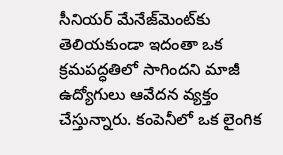సీనియర్ మేనేజ్‌మెంట్‌కు తెలియకుండా ఇదంతా ఒక క్రమపద్ధతిలో సాగిందని మాజీ ఉద్యోగులు ఆవేదన వ్యక్తం చేస్తున్నారు. కంపెనీలో ఒక లైంగిక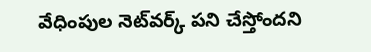వేధింపుల నెట్‌వర్క్ పని చేస్తోందని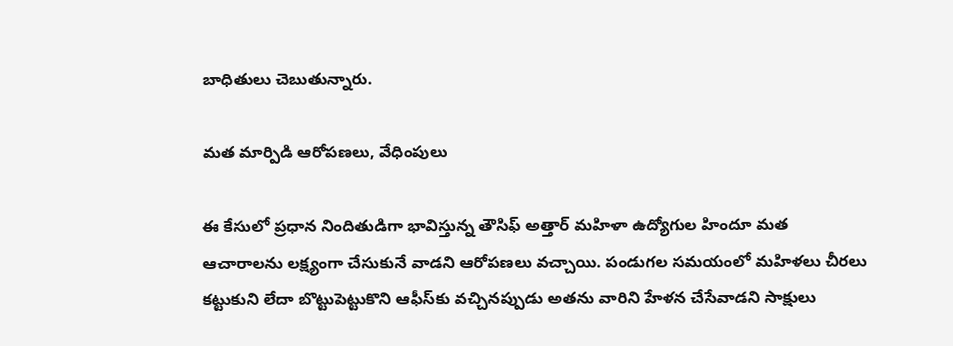బాధితులు చెబుతున్నారు.

మత మార్పిడి ఆరోపణలు, వేధింపులు

ఈ కేసులో ప్రధాన నిందితుడిగా భావిస్తున్న తౌసిఫ్ అత్తార్ మహిళా ఉద్యోగుల హిందూ మత ఆచారాలను లక్ష్యంగా చేసుకునే వాడని ఆరోపణలు వచ్చాయి. పండుగల సమయంలో మహిళలు చీరలు కట్టుకుని లేదా బొట్టుపెట్టుకొని ఆఫీస్‌కు వచ్చినప్పుడు అతను వారిని హేళన చేసేవాడని సాక్షులు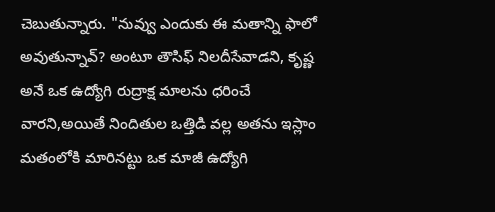చెబుతున్నారు. "నువ్వు ఎందుకు ఈ మతాన్ని ఫాలో అవుతున్నావ్‌? అంటూ తౌసిఫ్‌ నిలదీసేవాడని, కృష్ణ అనే ఒక ఉద్యోగి రుద్రాక్ష మాలను ధరించే వారని,అయితే నిందితుల ఒత్తిడి వల్ల అతను ఇస్లాం మతంలోకి మారినట్టు ఒక మాజీ ఉద్యోగి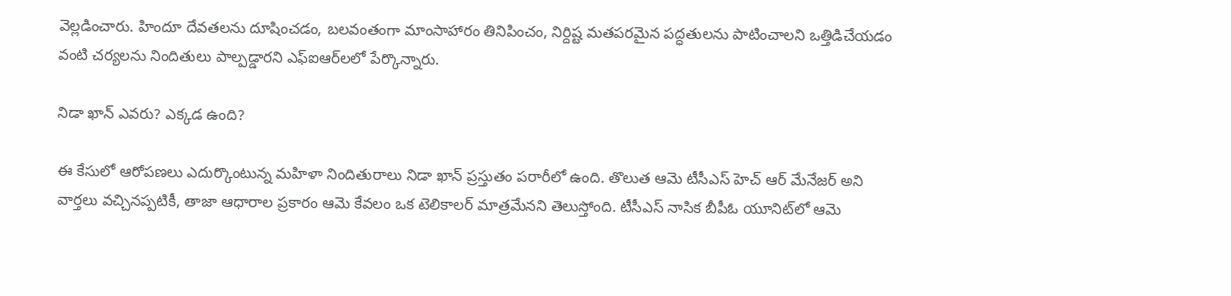వెల్లడించారు. హిందూ దేవతలను దూషించడం, బలవంతంగా మాంసాహారం తినిపించం, నిర్దిష్ట మతపరమైన పద్ధతులను పాటించాలని ఒత్తిడిచేయడం వంటి చర్యలను నిందితులు పాల్పడ్డారని ఎఫ్‌ఐఆర్‌లలో పేర్కొన్నారు.

నిడా ఖాన్ ఎవరు? ఎక్కడ ఉంది?

ఈ కేసులో ఆరోపణలు ఎదుర్కొంటున్న మహిళా నిందితురాలు నిడా ఖాన్ ప్రస్తుతం పరారీలో ఉంది. తొలుత ఆమె టీసీఎస్ హెచ్ ఆర్‌ మేనేజర్‌ అని వార్తలు వచ్చినప్పటికీ, తాజా ఆధారాల ప్రకారం ఆమె కేవలం ఒక టెలికాలర్ మాత్రమేనని తెలుస్తోంది. టీసీఎస్‌ నాసిక బీపీఓ యూనిట్‌లో ఆమె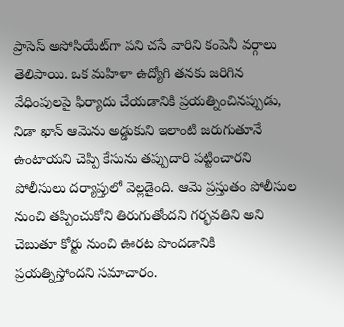ప్రాసెస్‌ అసోసియేట్‌గా పని చసే వారిని కంపెనీ వర్గాలు తెలిపాయి. ఒక మహిళా ఉద్యోగి తనకు జరిగిన వేధింపులపై ఫిర్యాదు చేయడానికి ప్రయత్నించినప్పుడు, నిడా ఖాన్ ఆమెను అడ్డుకుని ఇలాంటి జరుగుతూనే ఉంటాయని చెప్పి కేసును తప్పుదారి పట్టించారని పోలీసులు దర్యాప్తులో వెల్లడైంది. ఆమె ప్రస్తుతం పోలీసుల నుంచి తప్పించుకోని తిరుగుతోందని గర్భవతిని అని చెబుతూ కోర్టు నుంచి ఊరట పొందడానికి ప్రయత్నిస్తోందని సమాచారం.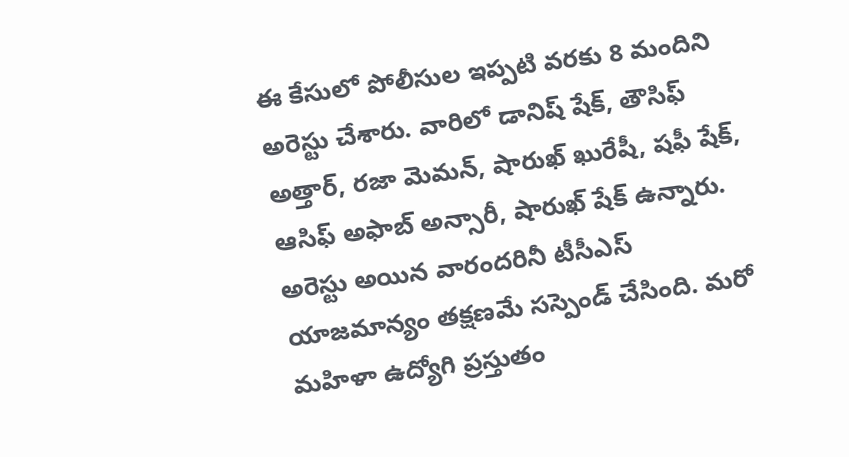ఈ కేసులో పోలీసుల ఇప్పటి వరకు 8 మందిని అరెస్టు చేశారు. వారిలో డానిష్‌ షేక్‌, తౌసిఫ్‌ అత్తార్‌, రజా మెమన్, షారుఖ్‌ ఖురేషీ, షఫీ షేక్‌, ఆసిఫ్‌ అఫాబ్‌ అన్సారీ, షారుఖ్‌ షేక్ ఉన్నారు. అరెస్టు అయిన వారందరినీ టీసీఎస్‌ యాజమాన్యం తక్షణమే సస్పెండ్ చేసింది. మరో మహిళా ఉద్యోగి ప్రస్తుతం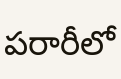పరారీలో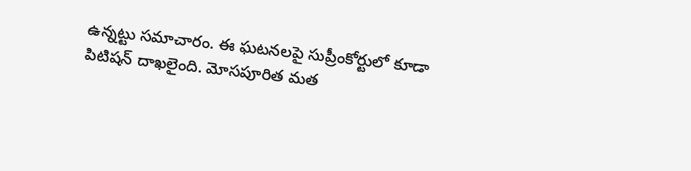ఉన్నట్టు సమాచారం. ఈ ఘటనలపై సుప్రీంకోర్టులో కూడా పిటిషన్ దాఖలైంది. మోసపూరిత మత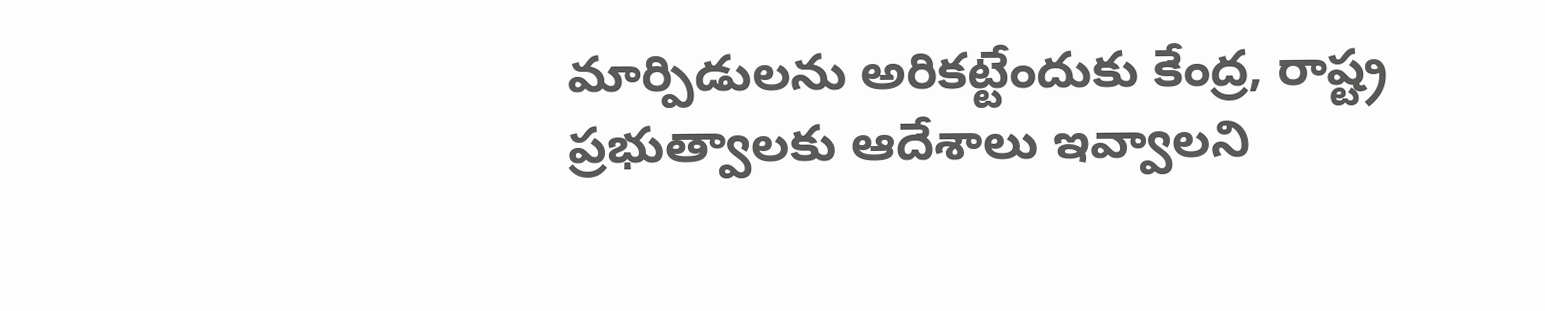మార్పిడులను అరికట్టేందుకు కేంద్ర, రాష్ట్ర ప్రభుత్వాలకు ఆదేశాలు ఇవ్వాలని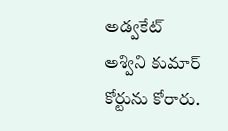అడ్వకేట్‌ అశ్విని కుమార్ కోర్టును కోరారు.